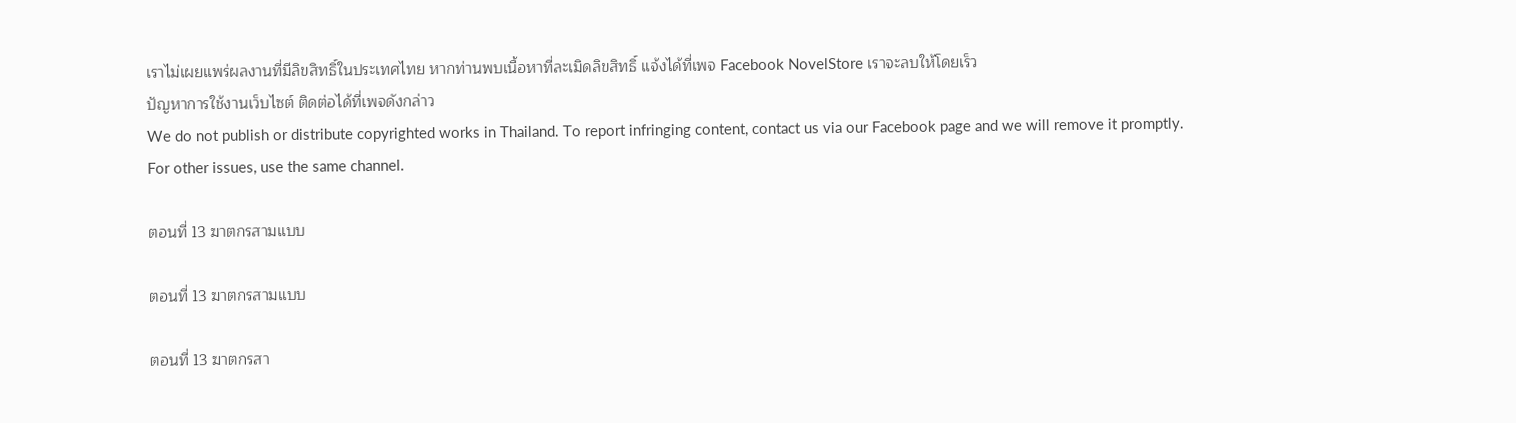เราไม่เผยแพร่ผลงานที่มีลิขสิทธิ์ในประเทศไทย หากท่านพบเนื้อหาที่ละเมิดลิขสิทธิ์ แจ้งได้ที่เพจ Facebook NovelStore เราจะลบให้โดยเร็ว
ปัญหาการใช้งานเว็บไซต์ ติดต่อได้ที่เพจดังกล่าว
We do not publish or distribute copyrighted works in Thailand. To report infringing content, contact us via our Facebook page and we will remove it promptly. For other issues, use the same channel.

ตอนที่ 13 ฆาตกรสามแบบ

ตอนที่ 13 ฆาตกรสามแบบ

ตอนที่ 13 ฆาตกรสา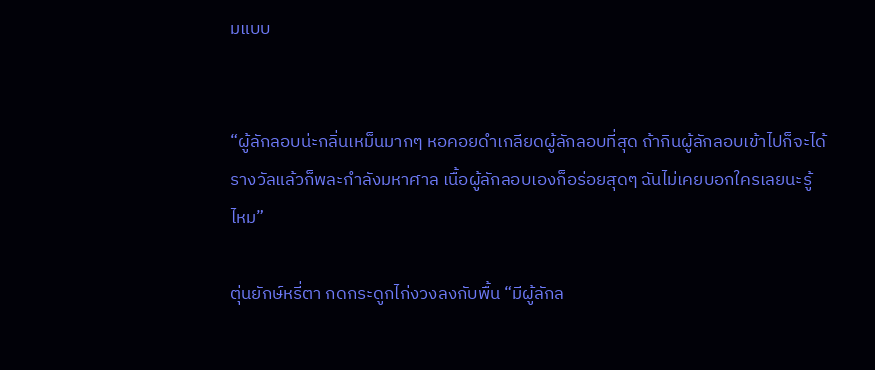มแบบ


“ผู้ลักลอบน่ะกลิ่นเหม็นมากๆ หอคอยดำเกลียดผู้ลักลอบที่สุด ถ้ากินผู้ลักลอบเข้าไปก็จะได้รางวัลแล้วก็พละกำลังมหาศาล เนื้อผู้ลักลอบเองก็อร่อยสุดๆ ฉันไม่เคยบอกใครเลยนะรู้ไหม”

ตุ่นยักษ์หรี่ตา กดกระดูกไก่งวงลงกับพื้น “มีผู้ลักล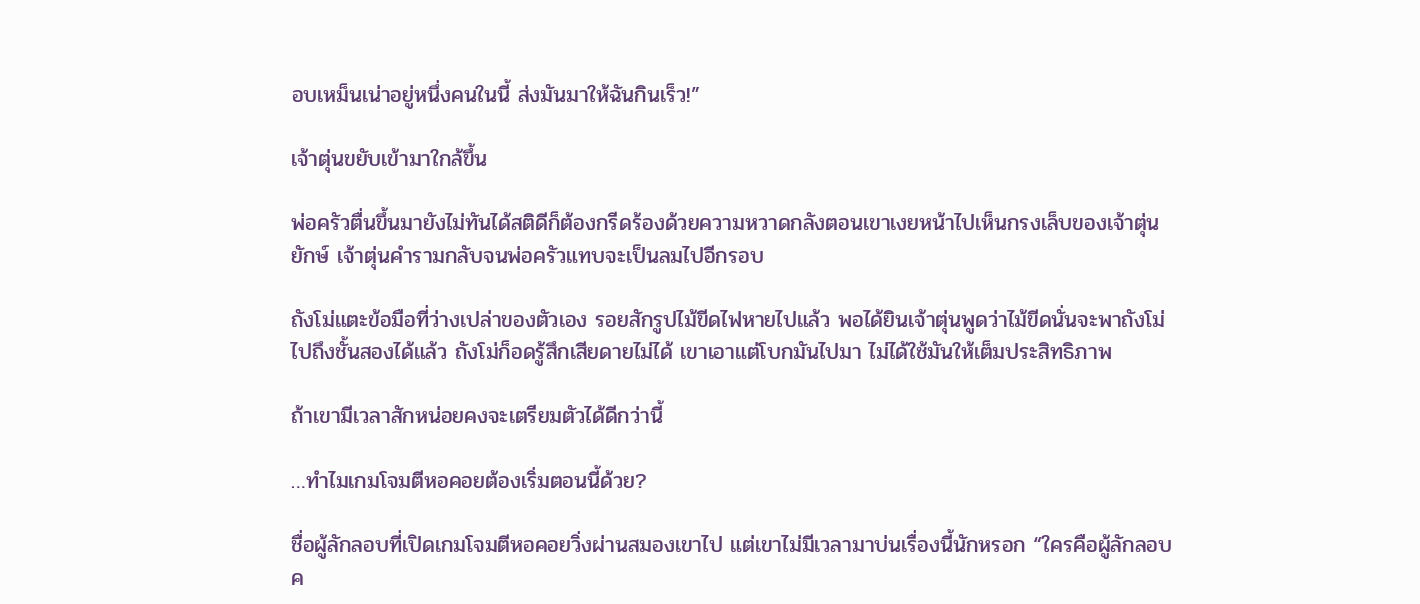อบเหม็นเน่าอยู่หนึ่งคนในนี้ ส่งมันมาให้ฉันกินเร็ว!”

เจ้าตุ่นขยับเข้ามาใกล้ขึ้น

พ่อครัวตื่นขึ้นมายังไม่ทันได้สติดีก็ต้องกรีดร้องด้วยความหวาดกลังตอนเขาเงยหน้าไปเห็นกรงเล็บของเจ้าตุ่นยักษ์ เจ้าตุ่นคำรามกลับจนพ่อครัวแทบจะเป็นลมไปอีกรอบ

ถังโม่แตะข้อมือที่ว่างเปล่าของตัวเอง รอยสักรูปไม้ขีดไฟหายไปแล้ว พอได้ยินเจ้าตุ่นพูดว่าไม้ขีดนั่นจะพาถังโม่ไปถึงชั้นสองได้แล้ว ถังโม่ก็อดรู้สึกเสียดายไม่ได้ เขาเอาแต่โบกมันไปมา ไม่ได้ใช้มันให้เต็มประสิทธิภาพ

ถ้าเขามีเวลาสักหน่อยคงจะเตรียมตัวได้ดีกว่านี้

…ทำไมเกมโจมตีหอคอยต้องเริ่มตอนนี้ด้วย?

ชื่อผู้ลักลอบที่เปิดเกมโจมตีหอคอยวิ่งผ่านสมองเขาไป แต่เขาไม่มีเวลามาบ่นเรื่องนี้นักหรอก “ใครคือผู้ลักลอบค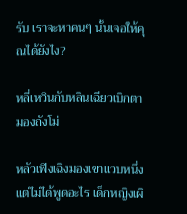รับ เราจะหาคนๆ นั้นเจอให้คุณได้ยังไง?

หลี่เหวินกับหลินเฉียวเบิกตามองถังโม่

หลัวเฟิงเฉิงมองเขาแวบหนึ่งแต่ไม่ได้พูดอะไร เด็กหญิงเผิ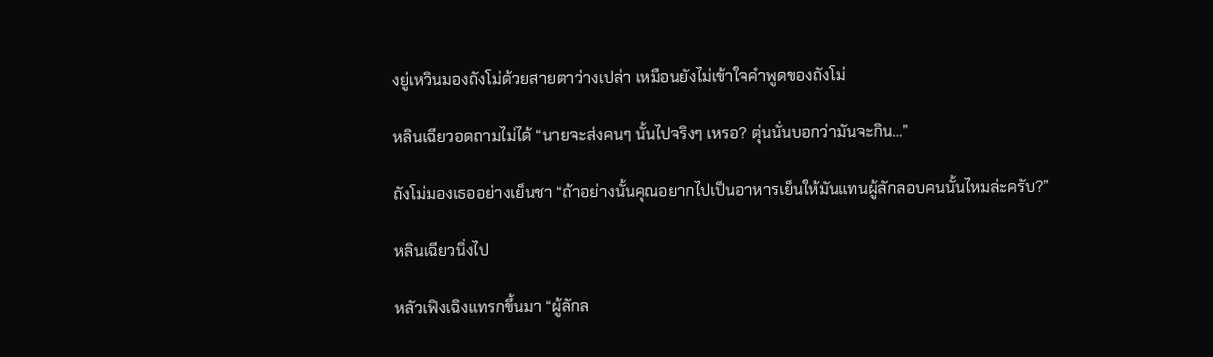งยู่เหวินมองถังโม่ด้วยสายตาว่างเปล่า เหมือนยังไม่เข้าใจคำพูดของถังโม่

หลินเฉียวอดถามไม่ได้ “นายจะส่งคนๆ นั้นไปจริงๆ เหรอ? ตุ่นนั่นบอกว่ามันจะกิน…”

ถังโม่มองเธออย่างเย็นชา “ถ้าอย่างนั้นคุณอยากไปเป็นอาหารเย็นให้มันแทนผู้ลักลอบคนนั้นไหมล่ะครับ?”

หลินเฉียวนิ่งไป

หลัวเฟิงเฉิงแทรกขึ้นมา “ผู้ลักล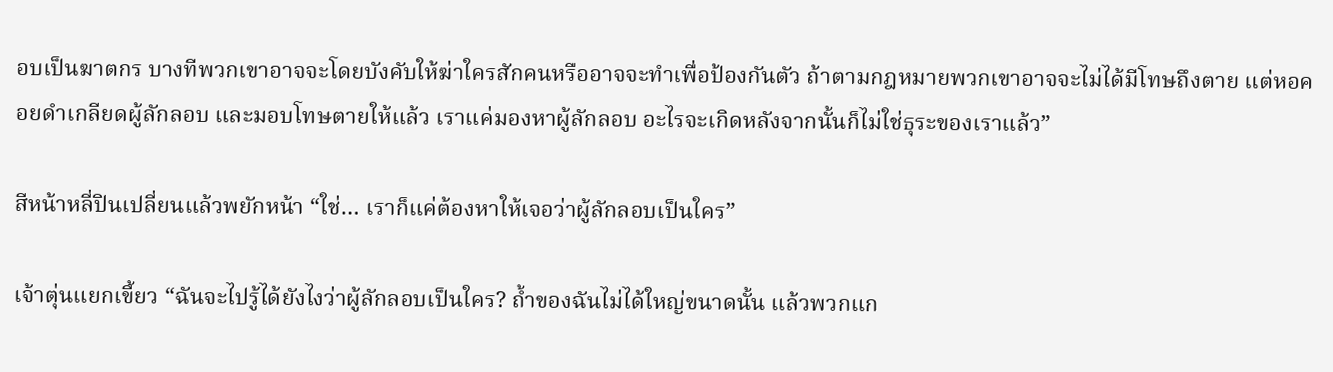อบเป็นฆาตกร บางทีพวกเขาอาจจะโดยบังคับให้ฆ่าใครสักคนหรืออาจจะทำเพื่อป้องกันตัว ถ้าตามกฎหมายพวกเขาอาจจะไม่ได้มีโทษถึงตาย แต่หอคอยดำเกลียดผู้ลักลอบ และมอบโทษตายให้แล้ว เราแค่มองหาผู้ลักลอบ อะไรจะเกิดหลังจากนั้นก็ไม่ใช่ธุระของเราแล้ว”

สีหน้าหลี่ปินเปลี่ยนแล้วพยักหน้า “ใช่… เราก็แค่ต้องหาให้เจอว่าผู้ลักลอบเป็นใคร”

เจ้าตุ่นแยกเขี้ยว “ฉันจะไปรู้ได้ยังไงว่าผู้ลักลอบเป็นใคร? ถ้ำของฉันไม่ได้ใหญ่ขนาดนั้น แล้วพวกแก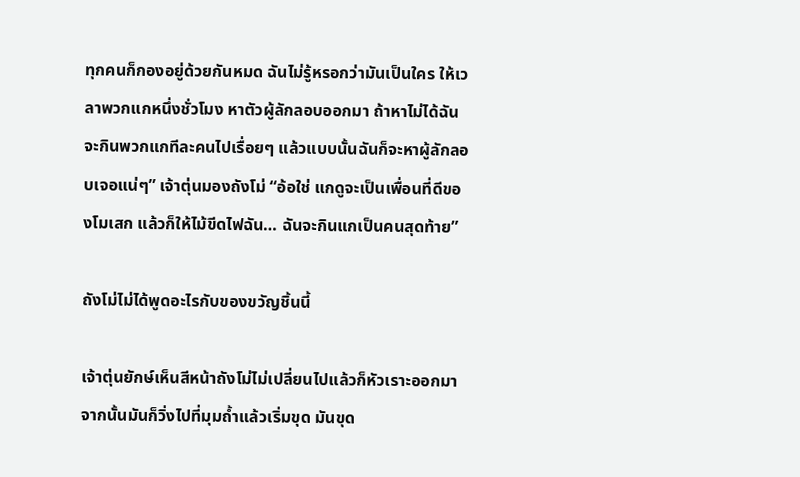ทุกคนก็กองอยู่ด้วยกันหมด ฉันไม่รู้หรอกว่ามันเป็นใคร ให้เวลาพวกแกหนึ่งชั่วโมง หาตัวผู้ลักลอบออกมา ถ้าหาไม่ได้ฉันจะกินพวกแกทีละคนไปเรื่อยๆ แล้วแบบนั้นฉันก็จะหาผู้ลักลอบเจอแน่ๆ” เจ้าตุ่นมองถังโม่ “อ้อใช่ แกดูจะเป็นเพื่อนที่ดีของโมเสก แล้วก็ให้ไม้ขีดไฟฉัน… ฉันจะกินแกเป็นคนสุดท้าย”

ถังโม่ไม่ได้พูดอะไรกับของขวัญชิ้นนี้

เจ้าตุ่นยักษ์เห็นสีหน้าถังโม่ไม่เปลี่ยนไปแล้วก็หัวเราะออกมา จากนั้นมันก็วิ่งไปที่มุมถ้ำแล้วเริ่มขุด มันขุด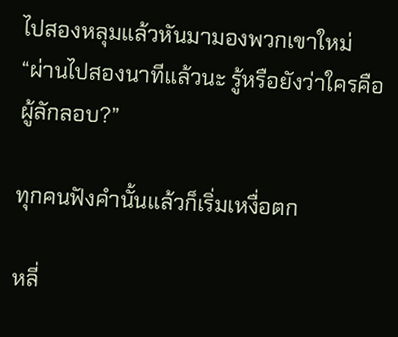ไปสองหลุมแล้วหันมามองพวกเขาใหม่ “ผ่านไปสองนาทีแล้วนะ รู้หรือยังว่าใครคือผู้ลักลอบ?”

ทุกคนฟังคำนั้นแล้วก็เริ่มเหงื่อตก

หลี่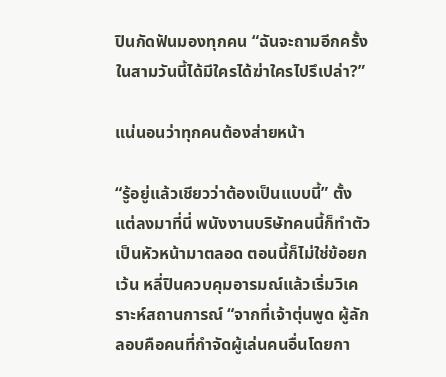ปินกัดฟันมองทุกคน “ฉันจะถามอีกครั้ง ในสามวันนี้ได้มีใครได้ฆ่าใครไปรึเปล่า?”

แน่นอนว่าทุกคนต้องส่ายหน้า

“รู้อยู่แล้วเชียวว่าต้องเป็นแบบนี้” ตั้งแต่ลงมาที่นี่ พนังงานบริษัทคนนี้ก็ทำตัวเป็นหัวหน้ามาตลอด ตอนนี้ก็ไม่ใช่ข้อยกเว้น หลี่ปินควบคุมอารมณ์แล้วเริ่มวิเคราะห์สถานการณ์ “จากที่เจ้าตุ่นพูด ผู้ลักลอบคือคนที่กำจัดผู้เล่นคนอื่นโดยกา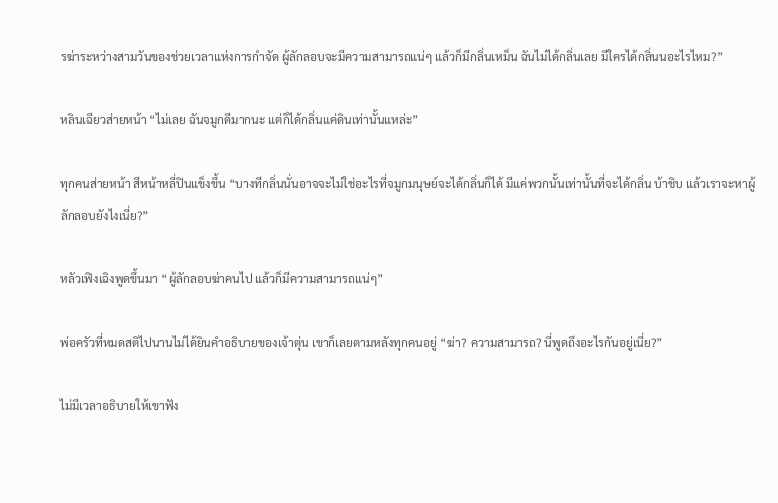รฆ่าระหว่างสามวันของช่วยเวลาแห่งการกำจัด ผู้ลักลอบจะมีความสามารถแน่ๆ แล้วก็มีกลิ่นเหม็น ฉันไม่ได้กลิ่นเลย มีใครได้กลิ่นนอะไรไหม?”

หลินเฉียวส่ายหน้า “ไม่เลย ฉันจมูกดีมากนะ แต่ก็ได้กลิ่นแค่ดินเท่านั้นแหล่ะ”

ทุกคนส่ายหน้า สีหน้าหลี่ปินแข็งขึ้น “บางทีกลิ่นนั่นอาจจะไม่ใช่อะไรที่จมูกมนุษย์จะได้กลิ่นก็ได้ มีแค่พวกนั้นเท่านั้นที่จะได้กลิ่น บ้าชิบ แล้วเราจะหาผู้ลักลอบยังไงเนี่ย?”

หลัวเฟิงเฉิงพูดขึ้นมา “ผู้ลักลอบฆ่าคนไป แล้วก็มีความสามารถแน่ๆ”

พ่อครัวที่หมดสติไปนานไม่ได้ยินคำอธิบายของเจ้าตุ่น เขาก็เลยตามหลังทุกคนอยู่ “ฆ่า? ความสามารถ? นี่พูดถึงอะไรกันอยู่เนี่ย?”

ไม่มีเวลาอธิบายให้เขาฟัง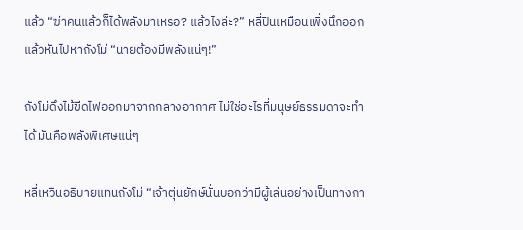แล้ว “ฆ่าคนแล้วก็ได้พลังมาเหรอ? แล้วไงล่ะ?” หลี่ปินเหมือนเพิ่งนึกออกแล้วหันไปหาถังโม่ “นายต้องมีพลังแน่ๆ!”

ถังโม่ดึงไม้ขีดไฟออกมาจากกลางอากาศ ไม่ใช่อะไรที่มนุษย์ธรรมดาจะทำได้ มันคือพลังพิเศษแน่ๆ

หลี่เหวินอธิบายแทนถังโม่ “เจ้าตุ่นยักษ์นั่นบอกว่ามีผู้เล่นอย่างเป็นทางกา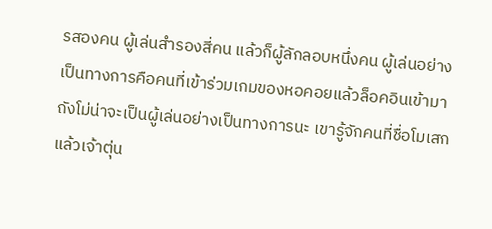รสองคน ผู้เล่นสำรองสี่คน แล้วก็ผู้ลักลอบหนึ่งคน ผู้เล่นอย่างเป็นทางการคือคนที่เข้าร่วมเกมของหอคอยแล้วล็อคอินเข้ามา ถังโม่น่าจะเป็นผู้เล่นอย่างเป็นทางการนะ เขารู้จักคนที่ชื่อโมเสก แล้วเจ้าตุ่น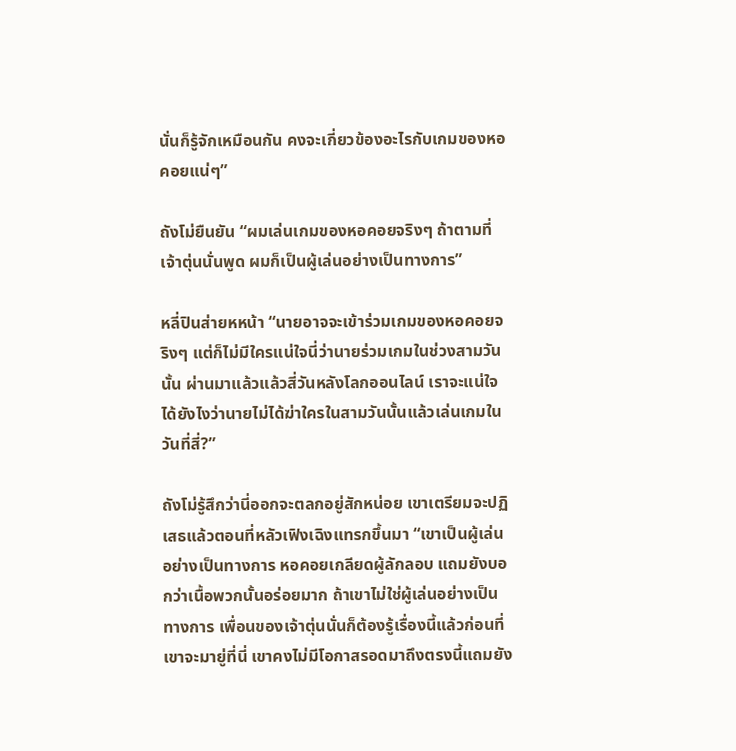นั่นก็รู้จักเหมือนกัน คงจะเกี่ยวข้องอะไรกับเกมของหอคอยแน่ๆ”

ถังโม่ยืนยัน “ผมเล่นเกมของหอคอยจริงๆ ถ้าตามที่เจ้าตุ่นนั่นพูด ผมก็เป็นผู้เล่นอย่างเป็นทางการ”

หลี่ปินส่ายหหน้า “นายอาจจะเข้าร่วมเกมของหอคอยจริงๆ แต่ก็ไม่มีใครแน่ใจนี่ว่านายร่วมเกมในช่วงสามวันนั้น ผ่านมาแล้วแล้วสี่วันหลังโลกออนไลน์ เราจะแน่ใจได้ยังไงว่านายไม่ได้ฆ่าใครในสามวันนั้นแล้วเล่นเกมในวันที่สี่?”

ถังโม่รู้สึกว่านี่ออกจะตลกอยู่สักหน่อย เขาเตรียมจะปฏิเสธแล้วตอนที่หลัวเฟิงเฉิงแทรกขึ้นมา “เขาเป็นผู้เล่นอย่างเป็นทางการ หอคอยเกลียดผู้ลักลอบ แถมยังบอกว่าเนื้อพวกนั้นอร่อยมาก ถ้าเขาไม่ใช่ผู้เล่นอย่างเป็นทางการ เพื่อนของเจ้าตุ่นนั่นก็ต้องรู้เรื่องนี้แล้วก่อนที่เขาจะมายู่ที่นี่ เขาคงไม่มีโอกาสรอดมาถึงตรงนี้แถมยัง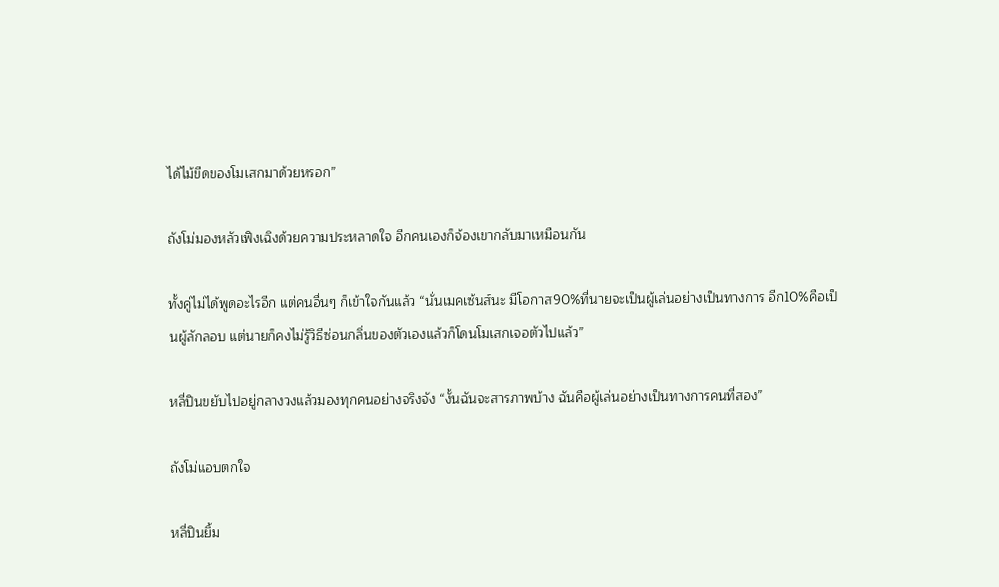ได้ไม้ขีดของโมเสกมาด้วยหรอก”

ถังโม่มองหลัวเฟิงเฉิงด้วยความประหลาดใจ อีกคนเองก็จ้องเขากลับมาเหมือนกัน

ทั้งคู่ไม่ได้พูดอะไรอีก แต่คนอื่นๆ ก็เข้าใจกันแล้ว “นั่นเมคเซ้นส์นะ มีโอกาส90%ที่นายจะเป็นผู้เล่นอย่างเป็นทางการ อีก10%คือเป็นผู้ลักลอบ แต่นายก็คงไม่รู้วิธีซ่อนกลิ่นของตัวเองแล้วก็โดนโมเสกเจอตัวไปแล้ว”

หลี่ปินขยับไปอยู่กลางวงแล้วมองทุกคนอย่างจริงจัง “งั้นฉันจะสารภาพบ้าง ฉันคือผู้เล่นอย่างเป็นทางการคนที่สอง”

ถังโม่แอบตกใจ

หลี่ปินยิ้ม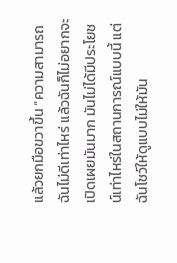แล้วยกมือขวาขึ้น “ความสามารถฉันไม่ดีเท่าไหร่ แล้วฉันก็ไม่อยากจะเปิดเผยมันมาก มันไม่ได้มีประโยชน์เท่าไหร่ในสถานการณ์แบบนี้ แต่ฉันโชว์ให้ดูแบบไม่ให้มัน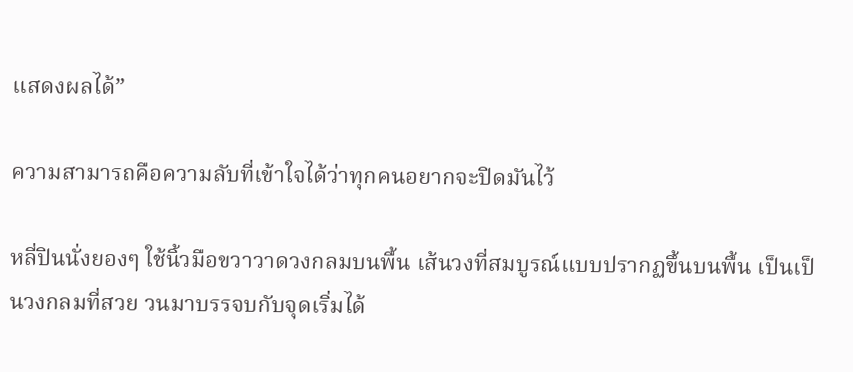แสดงผลได้”

ความสามารถคือความลับที่เข้าใจได้ว่าทุกคนอยากจะปิดมันไว้

หลี่ปินนั่งยองๆ ใช้นิ้วมือขวาวาดวงกลมบนพื้น เส้นวงที่สมบูรณ์แบบปรากฏขึ้นบนพื้น เป็นเป็นวงกลมที่สวย วนมาบรรจบกับจุดเริ่มได้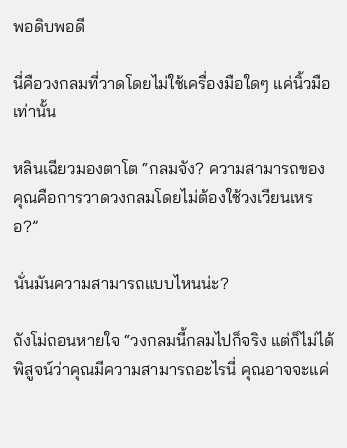พอดิบพอดี

นี่คือวงกลมที่วาดโดยไม่ใช้เครื่องมือใดๆ แค่นิ้วมือเท่านั้น

หลินเฉียวมองตาโต “กลมจัง? ความสามารถของคุณคือการวาดวงกลมโดยไม่ต้องใช้วงเวียนเหรอ?”

นั่นมันความสามารถแบบไหนน่ะ?

ถังโม่ถอนหายใจ “วงกลมนี้กลมไปก็จริง แต่ก็ไม่ได้พิสูจน์ว่าคุณมีความสามารถอะไรนี่ คุณอาจจะแค่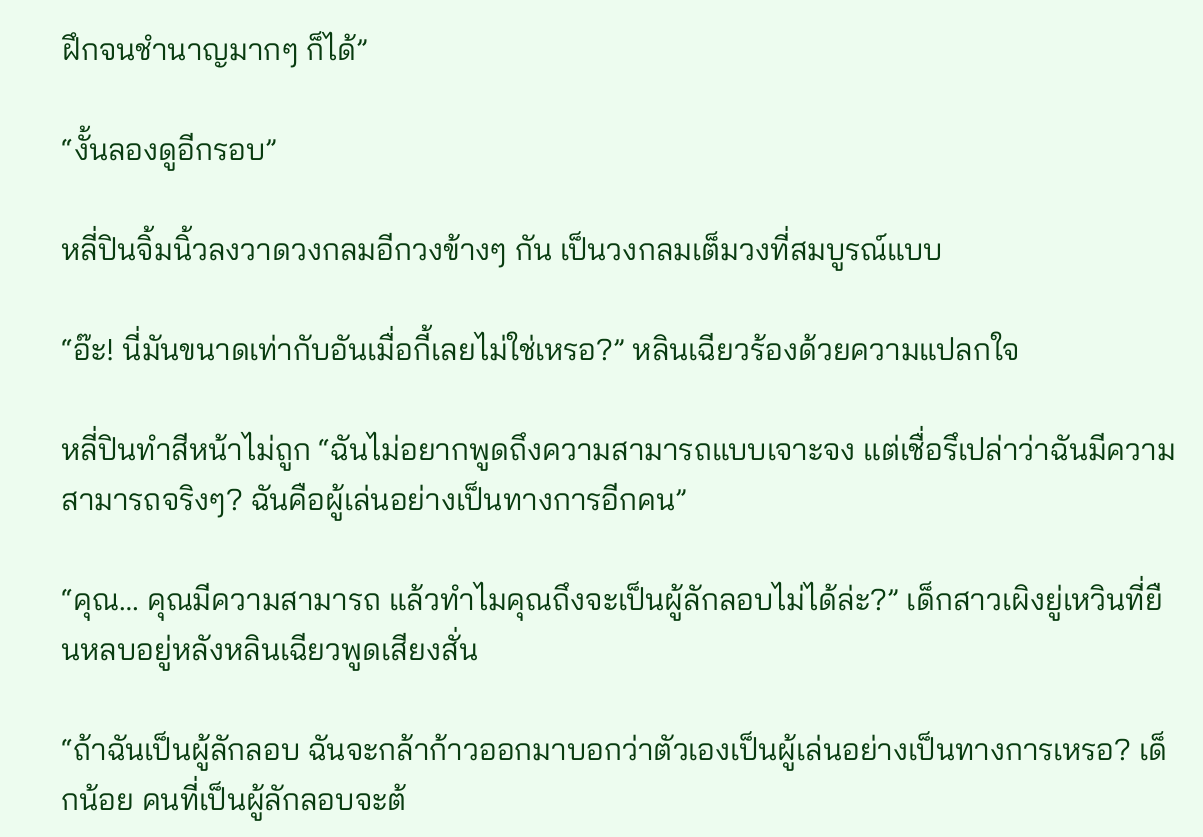ฝึกจนชำนาญมากๆ ก็ได้”

“งั้นลองดูอีกรอบ”

หลี่ปินจิ้มนิ้วลงวาดวงกลมอีกวงข้างๆ กัน เป็นวงกลมเต็มวงที่สมบูรณ์แบบ

“อ๊ะ! นี่มันขนาดเท่ากับอันเมื่อกี้เลยไม่ใช่เหรอ?” หลินเฉียวร้องด้วยความแปลกใจ

หลี่ปินทำสีหน้าไม่ถูก “ฉันไม่อยากพูดถึงความสามารถแบบเจาะจง แต่เชื่อรึเปล่าว่าฉันมีความสามารถจริงๆ? ฉันคือผู้เล่นอย่างเป็นทางการอีกคน”

“คุณ… คุณมีความสามารถ แล้วทำไมคุณถึงจะเป็นผู้ลักลอบไม่ได้ล่ะ?” เด็กสาวเผิงยู่เหวินที่ยืนหลบอยู่หลังหลินเฉียวพูดเสียงสั่น

“ถ้าฉันเป็นผู้ลักลอบ ฉันจะกล้าก้าวออกมาบอกว่าตัวเองเป็นผู้เล่นอย่างเป็นทางการเหรอ? เด็กน้อย คนที่เป็นผู้ลักลอบจะต้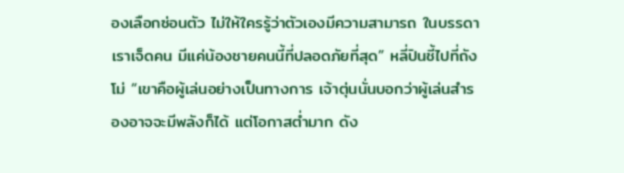องเลือกซ่อนตัว ไม่ให้ใครรู้ว่าตัวเองมีความสามารถ ในบรรดาเราเจ็ดคน มีแค่น้องชายคนนี้ที่ปลอดภัยที่สุด” หลี่ปินชี้ไปที่ถังโม่ “เขาคือผู้เล่นอย่างเป็นทางการ เจ้าตุ่นนั่นบอกว่าผู้เล่นสำรองอาจจะมีพลังก็ได้ แต่โอกาสต่ำมาก ดัง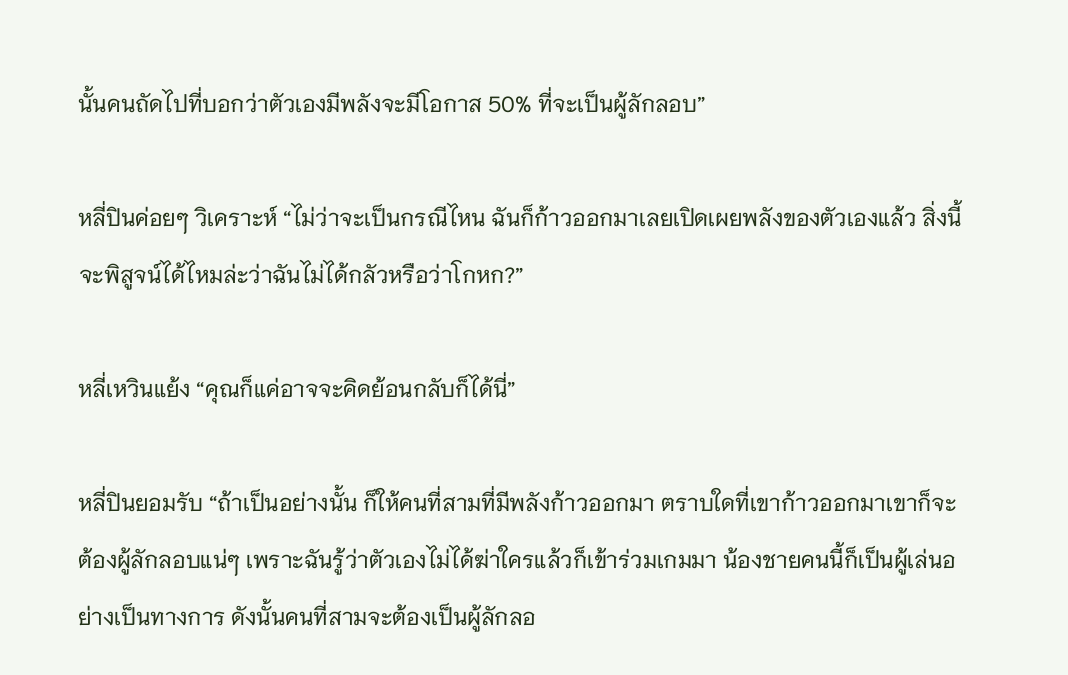นั้นคนถัดไปที่บอกว่าตัวเองมีพลังจะมีโอกาส 50% ที่จะเป็นผู้ลักลอบ”

หลี่ปินค่อยๆ วิเคราะห์ “ไม่ว่าจะเป็นกรณีไหน ฉันก็ก้าวออกมาเลยเปิดเผยพลังของตัวเองแล้ว สิ่งนี้จะพิสูจน์ได้ไหมล่ะว่าฉันไม่ได้กลัวหรือว่าโกหก?”

หลี่เหวินแย้ง “คุณก็แค่อาจจะคิดย้อนกลับก็ได้นี่”

หลี่ปินยอมรับ “ถ้าเป็นอย่างนั้น ก็ให้คนที่สามที่มีพลังก้าวออกมา ตราบใดที่เขาก้าวออกมาเขาก็จะต้องผู้ลักลอบแน่ๆ เพราะฉันรู้ว่าตัวเองไม่ได้ฆ่าใครแล้วก็เข้าร่วมเกมมา น้องชายคนนี้ก็เป็นผู้เล่นอย่างเป็นทางการ ดังนั้นคนที่สามจะต้องเป็นผู้ลักลอ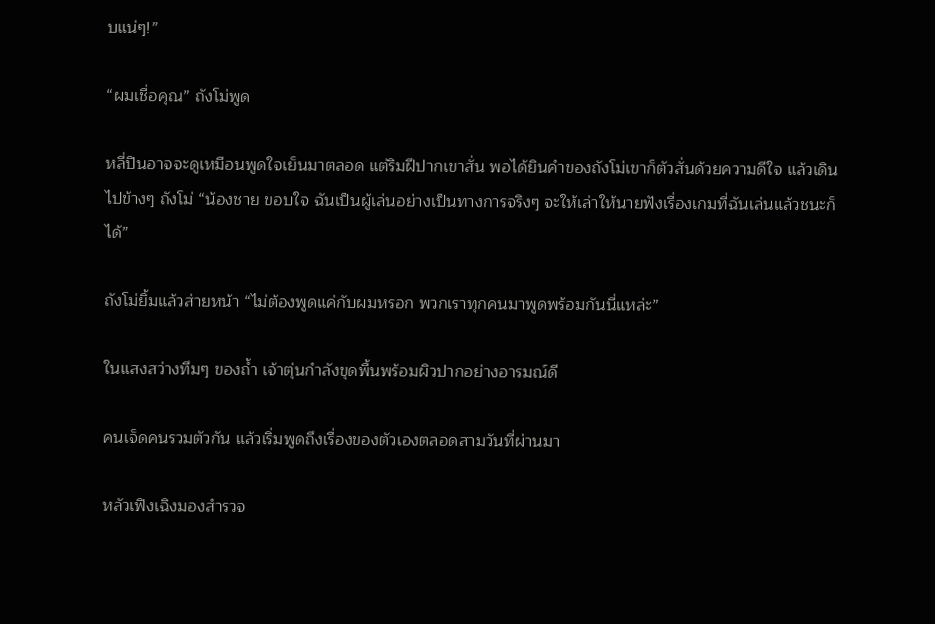บแน่ๆ!”

“ผมเชื่อคุณ” ถังโม่พูด

หลี่ปินอาจจะดูเหมือนพูดใจเย็นมาตลอด แต่ริมฝีปากเขาสั่น พอได้ยินคำของถังโม่เขาก็ตัวสั่นด้วยความดีใจ แล้วเดินไปข้างๆ ถังโม่ “น้องชาย ขอบใจ ฉันเป็นผู้เล่นอย่างเป็นทางการจริงๆ จะให้เล่าให้นายฟังเรื่องเกมที่ฉันเล่นแล้วชนะก็ได้”

ถังโม่ยิ้มแล้วส่ายหน้า “ไม่ต้องพูดแค่กับผมหรอก พวกเราทุกคนมาพูดพร้อมกันนี่แหล่ะ”

ในแสงสว่างทึมๆ ของถ้ำ เจ้าตุ่นกำลังขุดพื้นพร้อมผิวปากอย่างอารมณ์ดี

คนเจ็ดคนรวมตัวกัน แล้วเริ่มพูดถึงเรื่องของตัวเองตลอดสามวันที่ผ่านมา

หลัวเฟิงเฉิงมองสำรวจ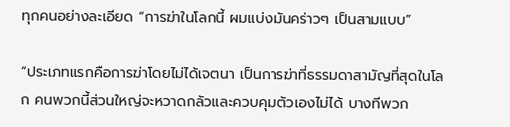ทุกคนอย่างละเอียด “การฆ่าในโลกนี้ ผมแบ่งมันคร่าวๆ เป็นสามแบบ”

“ประเภทแรกคือการฆ่าโดยไม่ได้เจตนา เป็นการฆ่าที่ธรรมดาสามัญที่สุดในโลก คนพวกนี้ส่วนใหญ่จะหวาดกลัวและควบคุมตัวเองไม่ได้ บางทีพวก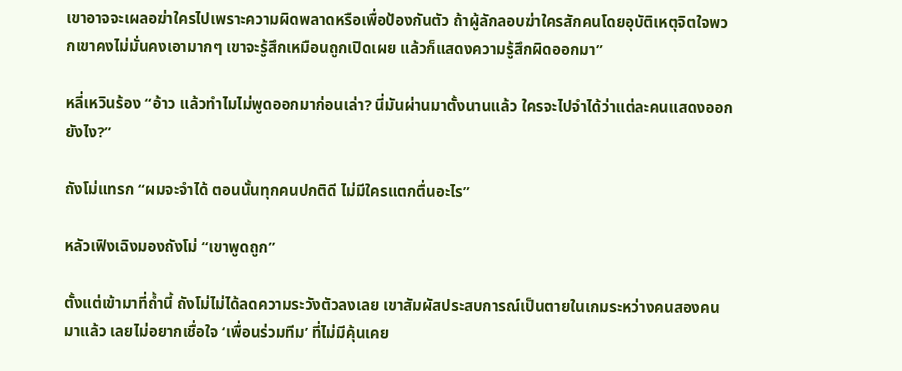เขาอาจจะเผลอฆ่าใครไปเพราะความผิดพลาดหรือเพื่อป้องกันตัว ถ้าผู้ลักลอบฆ่าใครสักคนโดยอุบัติเหตุจิตใจพวกเขาคงไม่มั่นคงเอามากๆ เขาจะรู้สึกเหมือนถูกเปิดเผย แล้วก็แสดงความรู้สึกผิดออกมา”

หลี่เหวินร้อง “อ้าว แล้วทำไมไม่พูดออกมาก่อนเล่า? นี่มันผ่านมาตั้งนานแล้ว ใครจะไปจำได้ว่าแต่ละคนแสดงออกยังไง?”

ถังโม่แทรก “ผมจะจำได้ ตอนนั้นทุกคนปกติดี ไม่มีใครแตกตื่นอะไร”

หลัวเฟิงเฉิงมองถังโม่ “เขาพูดถูก”

ตั้งแต่เข้ามาที่ถ้ำนี้ ถังโม่ไม่ได้ลดความระวังตัวลงเลย เขาสัมผัสประสบการณ์เป็นตายในเกมระหว่างคนสองคนมาแล้ว เลยไม่อยากเชื่อใจ ‘เพื่อนร่วมทีม’ ที่ไม่มีคุ้นเคย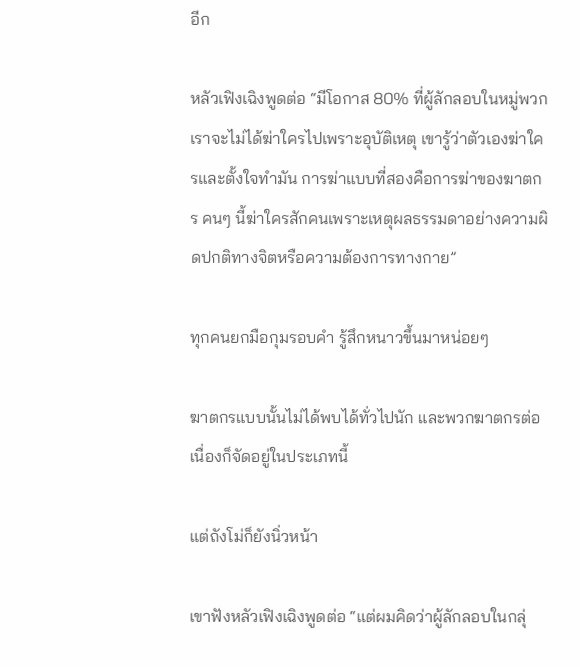อีก

หลัวเฟิงเฉิงพูดต่อ “มีโอกาส 80% ที่ผู้ลักลอบในหมู่พวกเราจะไม่ได้ฆ่าใครไปเพราะอุบัติเหตุ เขารู้ว่าตัวเองฆ่าใครและตั้งใจทำมัน การฆ่าแบบที่สองคือการฆ่าของฆาตกร คนๆ นี้ฆ่าใครสักคนเพราะเหตุผลธรรมดาอย่างความผิดปกติทางจิตหรือความต้องการทางกาย”

ทุกคนยกมือกุมรอบคำ รู้สึกหนาวขึ้นมาหน่อยๆ

ฆาตกรแบบนั้นไม่ได้พบได้ทั่วไปนัก และพวกฆาตกรต่อเนื่องก็จัดอยู่ในประเภทนี้

แต่ถังโม่ก็ยังนิ่วหน้า

เขาฟังหลัวเฟิงเฉิงพูดต่อ “แต่ผมคิดว่าผู้ลักลอบในกลุ่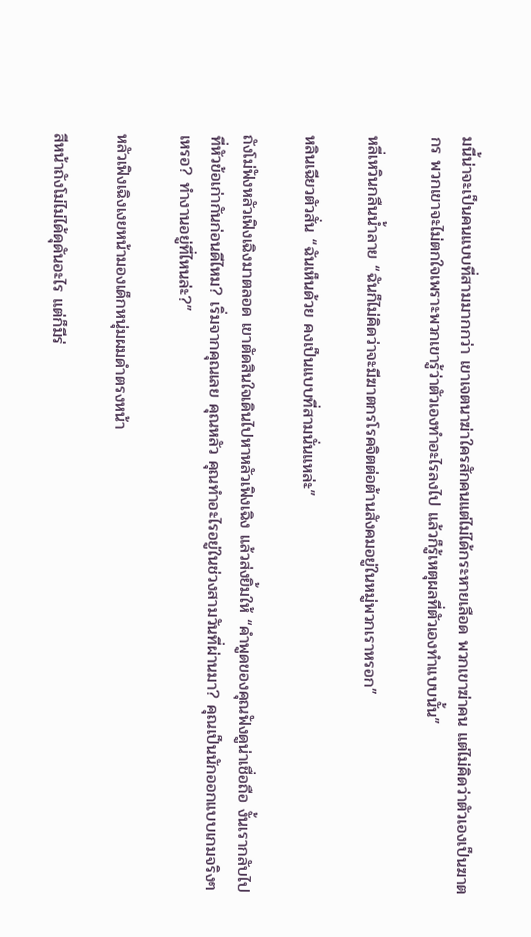มนี้น่าจะเป็นคนแบบที่สามมากกว่า เขาเจตนาฆ่าใครสักคนแต่ไม่ได้กระหายเลือด พวกเขาฆ่าคน แต่ไม่คิดว่าตัวเองเป็นฆาตกร พวกเขาจะไม่ตกใจเพราะพวกเขารู้ว่าตัวเองทำอะไรลงไป แล้วก็รู้เหตุผลที่ตัวเองทำแบบนั้น”

หลี่เหวินกลืนน้ำลาย “ฉันก็ไม่คิดว่าจะมีฆาตกรโรคจิตต่อต้านสังคมอยู่ในหมู่พวกเราหรอก”

หลินเฉียวตัวสั่น “ฉันเห็นด้วย คงเป็นแบบที่สามนั่นแหล่ะ”

ถังโม่ฟังหลัวเฟิงเฉิงมาตลอด เขาตัดสินใจเดินไปหาหลัวเฟิงเฉิง แล้วส่งยิ้มให้ “คำพูดของคุณฟังดูน่าเชื่อถือ งั้นเรากลับไปที่หัวข้อเก่ากันก่อนดีไหม? เริ่มจากคุณเลย คุณหลัว คุณทำอะไรอยู่ในช่วงสามวันที่ผ่านมา? คุณเป็นนักออกแบบเกมจริงๆ เหรอ? ทำงานอยู่ที่ไหนล่ะ?”

หลัวเฟิงเฉิงเงยหน้ามองเด็กหนุ่มผมดำตรงหน้า

สีหน้าถังโม่ไม่ได้ดุดันอะไร แต่ก็มีร่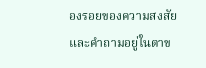องรอยของความสงสัยและคำถามอยู่ในตาข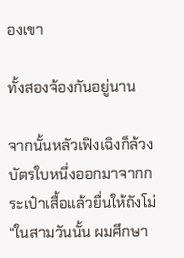องเขา

ทั้งสองจ้องกันอยู่นาน

จากนั้นหลัวเฟิงเฉิงก็ล้วงบัตรใบหนึ่งออกมาจากกระเป๋าเสื้อแล้วยื่นให้ถังโม่ “ในสามวันนั้น ผมศึกษา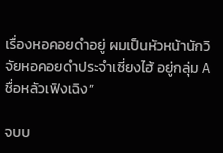เรื่องหอคอยดำอยู่ ผมเป็นหัวหน้านักวิจัยหอคอยดำประจำเซี่ยงไฮ้ อยู่กลุ่ม A ชื่อหลัวเฟิงเฉิง”

จบบ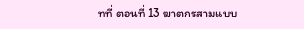ทที่ ตอนที่ 13 ฆาตกรสามแบบ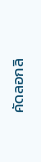คัดลอกลิ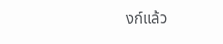งก์แล้ว